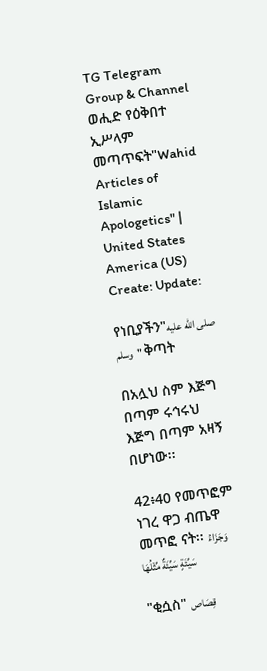TG Telegram Group & Channel
ወሒድ የዕቅበተ ኢሥላም መጣጥፍት"Wahid Articles of Islamic Apologetics" | United States America (US)
Create: Update:

የነቢያችን"صلى الله عليه وسلم" ቅጣት

በአሏህ ስም እጅግ በጣም ሩኅሩህ እጅግ በጣም አዛኝ በሆነው፡፡

42፥40 የመጥፎም ነገረ ዋጋ ብጤዋ መጥፎ ናት፡፡ وَجَزَاءُ سَيِّئَةٍ سَيِّئَةٌ مِّثْلُهَا

"ቂሷስ" قِصَاص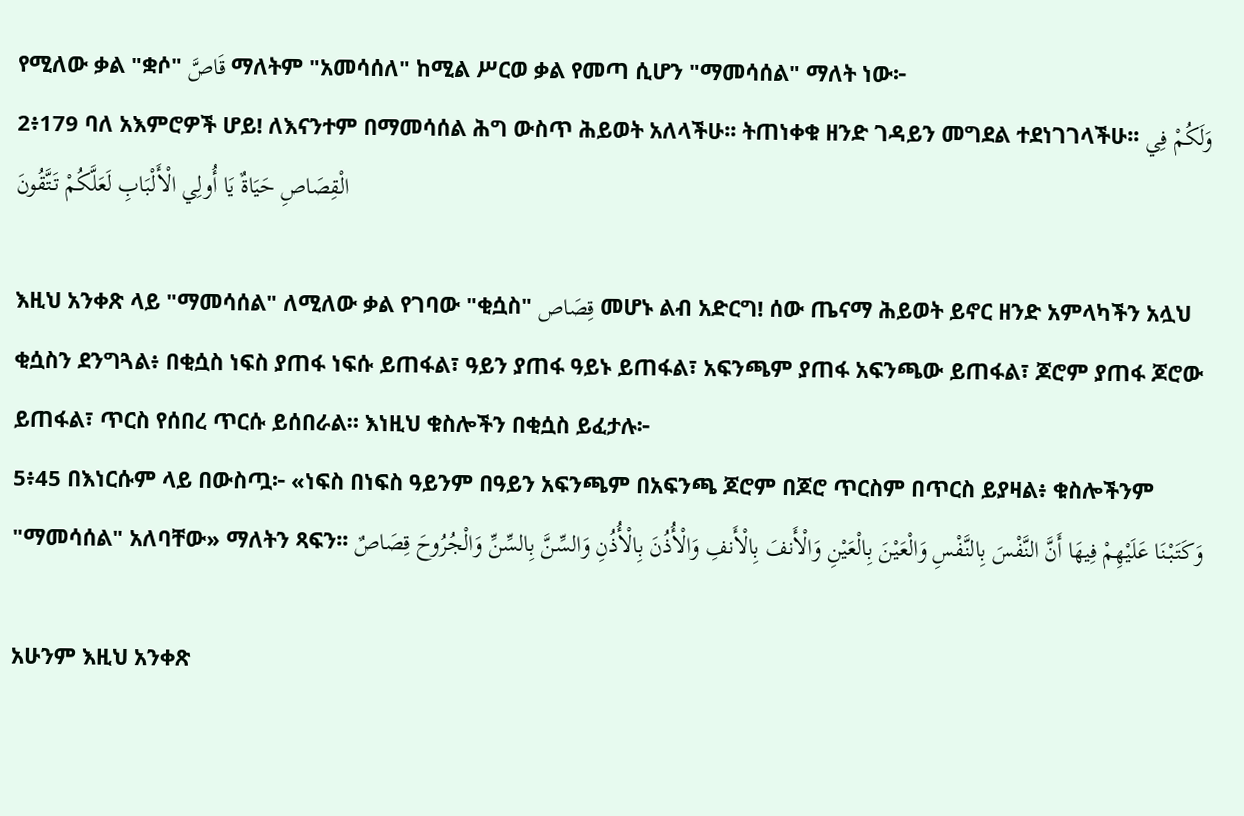የሚለው ቃል "ቋሶ" قَاصَّ ማለትም "አመሳሰለ" ከሚል ሥርወ ቃል የመጣ ሲሆን "ማመሳሰል" ማለት ነው፦
2፥179 ባለ አእምሮዎች ሆይ! ለእናንተም በማመሳሰል ሕግ ውስጥ ሕይወት አለላችሁ፡፡ ትጠነቀቁ ዘንድ ገዳይን መግደል ተደነገገላችሁ፡፡ وَلَكُمْ فِي الْقِصَاصِ حَيَاةٌ يَا أُولِي الْأَلْبَابِ لَعَلَّكُمْ تَتَّقُونَ

እዚህ አንቀጽ ላይ "ማመሳሰል" ለሚለው ቃል የገባው "ቂሷስ" قِصَاص መሆኑ ልብ አድርግ! ሰው ጤናማ ሕይወት ይኖር ዘንድ አምላካችን አሏህ ቂሷስን ደንግጓል፥ በቂሷስ ነፍስ ያጠፋ ነፍሱ ይጠፋል፣ ዓይን ያጠፋ ዓይኑ ይጠፋል፣ አፍንጫም ያጠፋ አፍንጫው ይጠፋል፣ ጆሮም ያጠፋ ጆሮው ይጠፋል፣ ጥርስ የሰበረ ጥርሱ ይሰበራል። እነዚህ ቁስሎችን በቂሷስ ይፈታሉ፦
5፥45 በእነርሱም ላይ በውስጧ፦ «ነፍስ በነፍስ ዓይንም በዓይን አፍንጫም በአፍንጫ ጆሮም በጆሮ ጥርስም በጥርስ ይያዛል፥ ቁስሎችንም "ማመሳሰል" አለባቸው» ማለትን ጻፍን፡፡ وَكَتَبْنَا عَلَيْهِمْ فِيهَا أَنَّ النَّفْسَ بِالنَّفْسِ وَالْعَيْنَ بِالْعَيْنِ وَالْأَنفَ بِالْأَنفِ وَالْأُذُنَ بِالْأُذُنِ وَالسِّنَّ بِالسِّنِّ وَالْجُرُوحَ قِصَاصٌ

አሁንም እዚህ አንቀጽ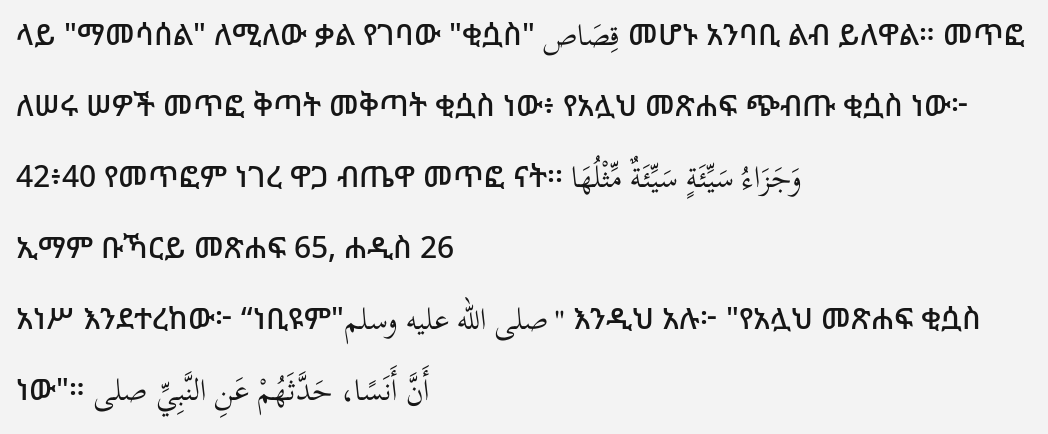ላይ "ማመሳሰል" ለሚለው ቃል የገባው "ቂሷስ" قِصَاص መሆኑ አንባቢ ልብ ይለዋል። መጥፎ ለሠሩ ሠዎች መጥፎ ቅጣት መቅጣት ቂሷስ ነው፥ የአሏህ መጽሐፍ ጭብጡ ቂሷስ ነው፦
42፥40 የመጥፎም ነገረ ዋጋ ብጤዋ መጥፎ ናት፡፡ وَجَزَاءُ سَيِّئَةٍ سَيِّئَةٌ مِّثْلُهَا
ኢማም ቡኻርይ መጽሐፍ 65, ሐዲስ 26
አነሥ እንደተረከው፦ “ነቢዩም"صلى الله عليه وسلم" እንዲህ አሉ፦ "የአሏህ መጽሐፍ ቂሷስ ነው"። أَنَّ أَنَسًا، حَدَّثَهُمْ عَنِ النَّبِيِّ صلى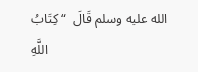الله عليه وسلم قَالَ  “ كِتَابُ اللَّهِ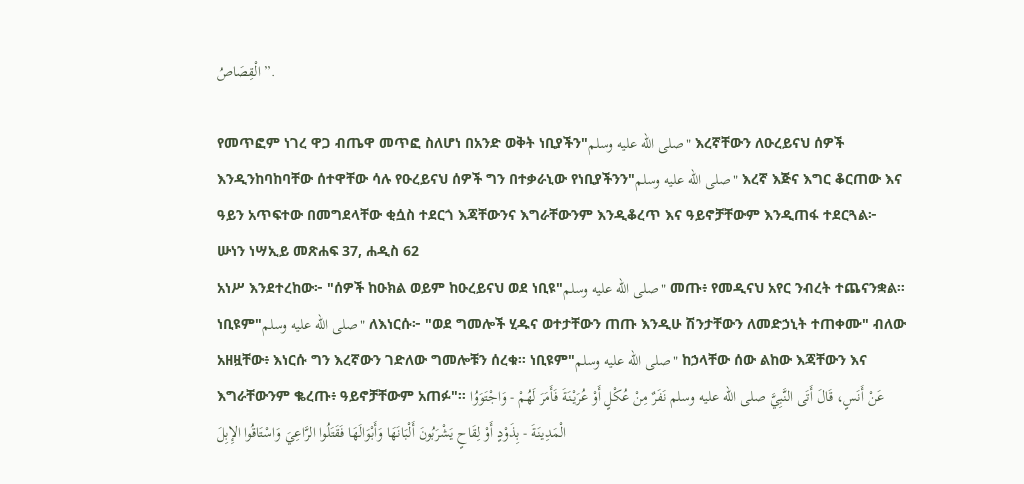الْقِصَاصُ ”.

የመጥፎም ነገረ ዋጋ ብጤዋ መጥፎ ስለሆነ በአንድ ወቅት ነቢያችን"صلى الله عليه وسلم" እረኛቸውን ለዑረይናህ ሰዎች እንዲንከባከባቸው ሰተዋቸው ሳሉ የዑረይናህ ሰዎች ግን በተቃራኒው የነቢያችንን"صلى الله عليه وسلم" እረኛ እጅና እግር ቆርጠው እና ዓይን አጥፍተው በመግደላቸው ቂሷስ ተደርጎ እጃቸውንና እግራቸውንም እንዲቆረጥ እና ዓይኖቻቸውም እንዲጠፋ ተደርጓል፦
ሡነን ነሣኢይ መጽሐፍ 37, ሐዲስ 62
አነሥ እንደተረከው፦ "ሰዎች ከዑክል ወይም ከዑረይናህ ወደ ነቢዩ"صلى الله عليه وسلم" መጡ፥ የመዲናህ አየር ንብረት ተጨናንቋል። ነቢዩም"صلى الله عليه وسلم" ለእነርሱ፦ "ወደ ግመሎች ሂዱና ወተታቸውን ጠጡ እንዲሁ ሽንታቸውን ለመድኃኒት ተጠቀሙ" ብለው አዘዟቸው፥ እነርሱ ግን እረኛውን ገድለው ግመሎቹን ሰረቁ። ነቢዩም"صلى الله عليه وسلم" ከኃላቸው ሰው ልከው እጃቸውን እና እግራቸውንም ቈረጡ፥ ዓይኖቻቸውም አጠፉ"። عَنْ أَنَسٍ، قَالَ أَتَى النَّبِيَّ صلى الله عليه وسلم نَفَرٌ مِنْ عُكْلٍ أَوْ عُرَيْنَةَ فَأَمَرَ لَهُمْ - وَاجْتَوَوُا الْمَدِينَةَ - بِذَوْدٍ أَوْ لِقَاحٍ يَشْرَبُونَ أَلْبَانَهَا وَأَبْوَالَهَا فَقَتَلُوا الرَّاعِيَ وَاسْتَاقُوا الإِبِلَ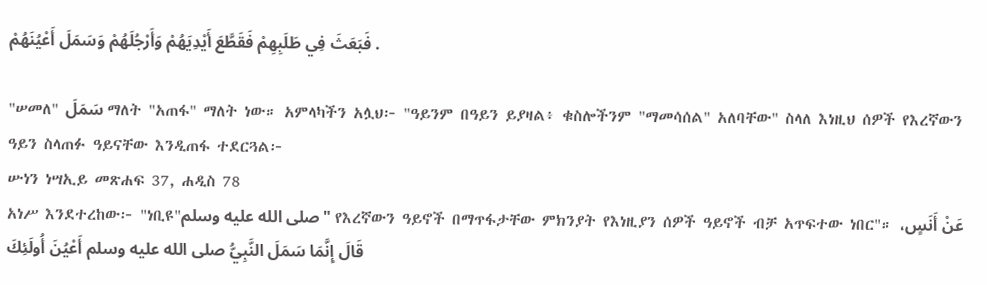فَبَعَثَ فِي طَلَبِهِمْ فَقَطَّعَ أَيْدِيَهُمْ وَأَرْجُلَهُمْ وَسَمَلَ أَعْيُنَهُمْ .

"ሠመለ" سَمَلَ ማለት "አጠፋ" ማለት ነው። አምላካችን አሏህ፦ "ዓይንም በዓይን ይያዛል፥ ቁስሎችንም "ማመሳሰል" አለባቸው" ስላለ እነዚህ ሰዎች የእረኛውን ዓይን ስላጠፉ ዓይናቸው እንዲጠፋ ተደርጓል፦
ሡነን ነሣኢይ መጽሐፍ 37, ሐዲስ 78
አነሥ እንደተረከው፦ "ነቢዩ"صلى الله عليه وسلم" የእረኛውን ዓይኖች በማጥፋታቸው ምክንያት የእነዚያን ሰዎች ዓይኖች ብቻ አጥፍተው ነበር"። عَنْ أَنَسٍ، قَالَ إِنَّمَا سَمَلَ النَّبِيُّ صلى الله عليه وسلم أَعْيُنَ أُولَئِكَ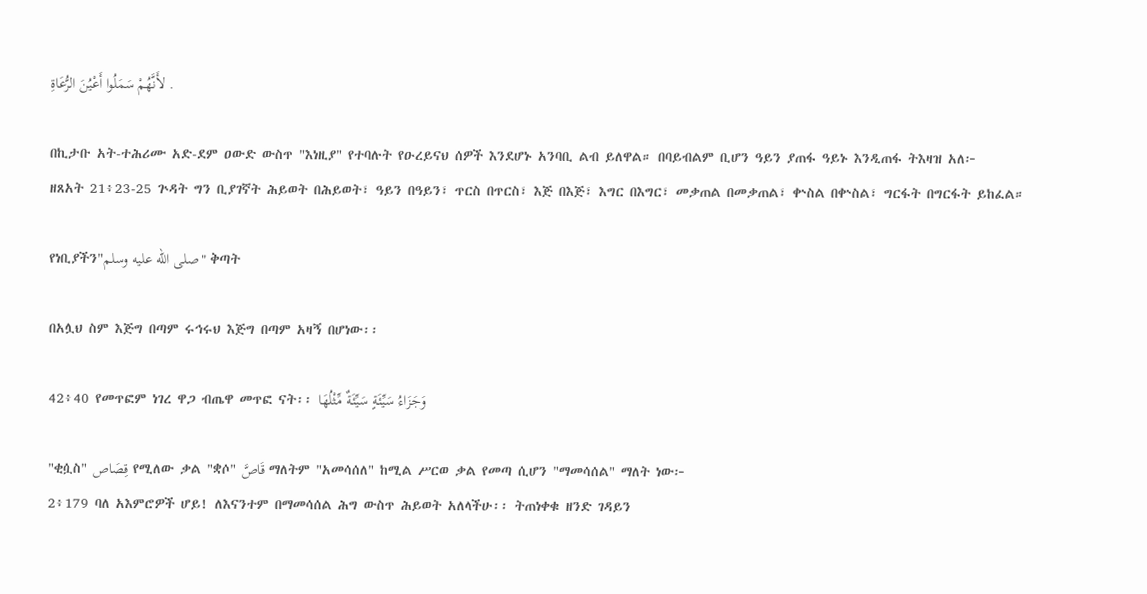لأَنَّهُمْ سَمَلُوا أَعْيُنَ الرُّعَاةِ .

በኪታቡ አት-ተሕሪሙ አድ-ደም ዐውድ ውስጥ "እነዚያ" የተባሉት የዑረይናህ ሰዎች እንደሆኑ አንባቢ ልብ ይለዋል። በባይብልም ቢሆን ዓይን ያጠፋ ዓይኑ እንዲጠፋ ትእዛዝ አለ፦
ዘጸአት 21፥23-25 ጕዳት ግን ቢያገኛት ሕይወት በሕይወት፣ ዓይን በዓይን፣ ጥርስ በጥርስ፣ እጅ በእጅ፣ እግር በእግር፣ መቃጠል በመቃጠል፣ ቍስል በቍስል፣ ግርፋት በግርፋት ይከፈል።

የነቢያችን"صلى الله عليه وسلم" ቅጣት

በአሏህ ስም እጅግ በጣም ሩኅሩህ እጅግ በጣም አዛኝ በሆነው፡፡

42፥40 የመጥፎም ነገረ ዋጋ ብጤዋ መጥፎ ናት፡፡ وَجَزَاءُ سَيِّئَةٍ سَيِّئَةٌ مِّثْلُهَا

"ቂሷስ" قِصَاص የሚለው ቃል "ቋሶ" قَاصَّ ማለትም "አመሳሰለ" ከሚል ሥርወ ቃል የመጣ ሲሆን "ማመሳሰል" ማለት ነው፦
2፥179 ባለ አእምሮዎች ሆይ! ለእናንተም በማመሳሰል ሕግ ውስጥ ሕይወት አለላችሁ፡፡ ትጠነቀቁ ዘንድ ገዳይን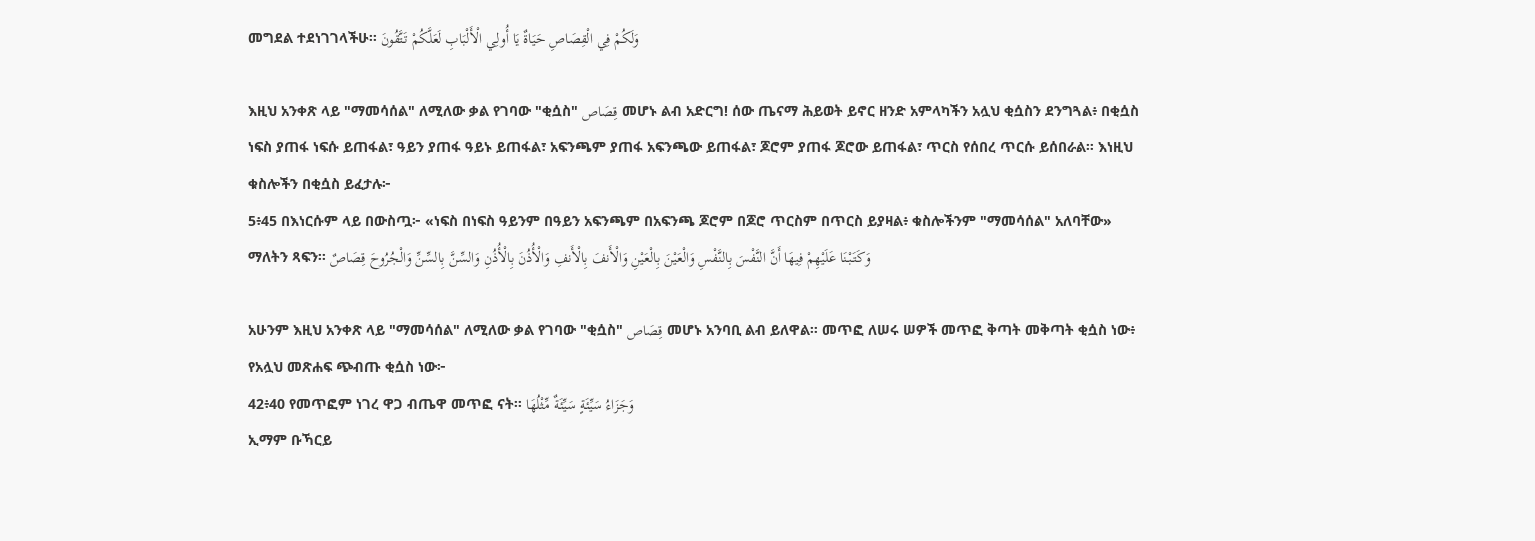መግደል ተደነገገላችሁ፡፡ وَلَكُمْ فِي الْقِصَاصِ حَيَاةٌ يَا أُولِي الْأَلْبَابِ لَعَلَّكُمْ تَتَّقُونَ

እዚህ አንቀጽ ላይ "ማመሳሰል" ለሚለው ቃል የገባው "ቂሷስ" قِصَاص መሆኑ ልብ አድርግ! ሰው ጤናማ ሕይወት ይኖር ዘንድ አምላካችን አሏህ ቂሷስን ደንግጓል፥ በቂሷስ ነፍስ ያጠፋ ነፍሱ ይጠፋል፣ ዓይን ያጠፋ ዓይኑ ይጠፋል፣ አፍንጫም ያጠፋ አፍንጫው ይጠፋል፣ ጆሮም ያጠፋ ጆሮው ይጠፋል፣ ጥርስ የሰበረ ጥርሱ ይሰበራል። እነዚህ ቁስሎችን በቂሷስ ይፈታሉ፦
5፥45 በእነርሱም ላይ በውስጧ፦ «ነፍስ በነፍስ ዓይንም በዓይን አፍንጫም በአፍንጫ ጆሮም በጆሮ ጥርስም በጥርስ ይያዛል፥ ቁስሎችንም "ማመሳሰል" አለባቸው» ማለትን ጻፍን፡፡ وَكَتَبْنَا عَلَيْهِمْ فِيهَا أَنَّ النَّفْسَ بِالنَّفْسِ وَالْعَيْنَ بِالْعَيْنِ وَالْأَنفَ بِالْأَنفِ وَالْأُذُنَ بِالْأُذُنِ وَالسِّنَّ بِالسِّنِّ وَالْجُرُوحَ قِصَاصٌ

አሁንም እዚህ አንቀጽ ላይ "ማመሳሰል" ለሚለው ቃል የገባው "ቂሷስ" قِصَاص መሆኑ አንባቢ ልብ ይለዋል። መጥፎ ለሠሩ ሠዎች መጥፎ ቅጣት መቅጣት ቂሷስ ነው፥ የአሏህ መጽሐፍ ጭብጡ ቂሷስ ነው፦
42፥40 የመጥፎም ነገረ ዋጋ ብጤዋ መጥፎ ናት፡፡ وَجَزَاءُ سَيِّئَةٍ سَيِّئَةٌ مِّثْلُهَا
ኢማም ቡኻርይ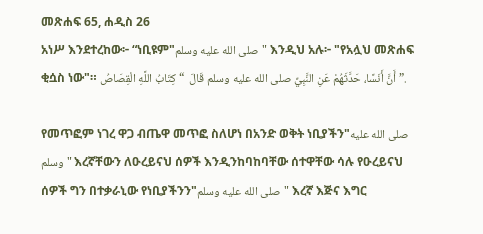መጽሐፍ 65, ሐዲስ 26
አነሥ እንደተረከው፦ “ነቢዩም"صلى الله عليه وسلم" እንዲህ አሉ፦ "የአሏህ መጽሐፍ ቂሷስ ነው"። أَنَّ أَنَسًا، حَدَّثَهُمْ عَنِ النَّبِيِّ صلى الله عليه وسلم قَالَ  “ كِتَابُ اللَّهِ الْقِصَاصُ ”.

የመጥፎም ነገረ ዋጋ ብጤዋ መጥፎ ስለሆነ በአንድ ወቅት ነቢያችን"صلى الله عليه وسلم" እረኛቸውን ለዑረይናህ ሰዎች እንዲንከባከባቸው ሰተዋቸው ሳሉ የዑረይናህ ሰዎች ግን በተቃራኒው የነቢያችንን"صلى الله عليه وسلم" እረኛ እጅና እግር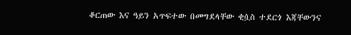ቆርጠው እና ዓይን አጥፍተው በመግደላቸው ቂሷስ ተደርጎ እጃቸውንና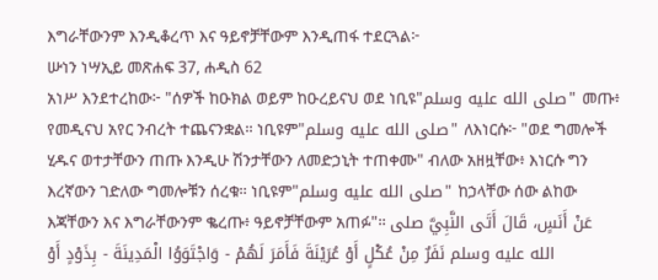እግራቸውንም እንዲቆረጥ እና ዓይኖቻቸውም እንዲጠፋ ተደርጓል፦
ሡነን ነሣኢይ መጽሐፍ 37, ሐዲስ 62
አነሥ እንደተረከው፦ "ሰዎች ከዑክል ወይም ከዑረይናህ ወደ ነቢዩ"صلى الله عليه وسلم" መጡ፥ የመዲናህ አየር ንብረት ተጨናንቋል። ነቢዩም"صلى الله عليه وسلم" ለእነርሱ፦ "ወደ ግመሎች ሂዱና ወተታቸውን ጠጡ እንዲሁ ሽንታቸውን ለመድኃኒት ተጠቀሙ" ብለው አዘዟቸው፥ እነርሱ ግን እረኛውን ገድለው ግመሎቹን ሰረቁ። ነቢዩም"صلى الله عليه وسلم" ከኃላቸው ሰው ልከው እጃቸውን እና እግራቸውንም ቈረጡ፥ ዓይኖቻቸውም አጠፉ"። عَنْ أَنَسٍ، قَالَ أَتَى النَّبِيَّ صلى الله عليه وسلم نَفَرٌ مِنْ عُكْلٍ أَوْ عُرَيْنَةَ فَأَمَرَ لَهُمْ - وَاجْتَوَوُا الْمَدِينَةَ - بِذَوْدٍ أَوْ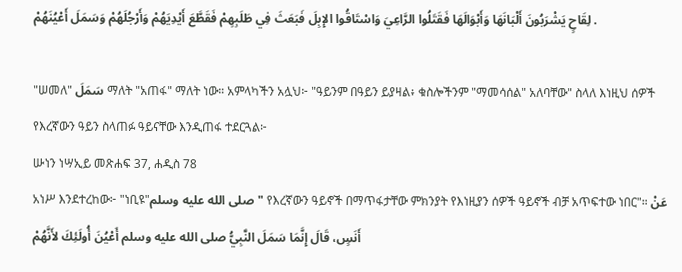لِقَاحٍ يَشْرَبُونَ أَلْبَانَهَا وَأَبْوَالَهَا فَقَتَلُوا الرَّاعِيَ وَاسْتَاقُوا الإِبِلَ فَبَعَثَ فِي طَلَبِهِمْ فَقَطَّعَ أَيْدِيَهُمْ وَأَرْجُلَهُمْ وَسَمَلَ أَعْيُنَهُمْ .

"ሠመለ" سَمَلَ ማለት "አጠፋ" ማለት ነው። አምላካችን አሏህ፦ "ዓይንም በዓይን ይያዛል፥ ቁስሎችንም "ማመሳሰል" አለባቸው" ስላለ እነዚህ ሰዎች የእረኛውን ዓይን ስላጠፉ ዓይናቸው እንዲጠፋ ተደርጓል፦
ሡነን ነሣኢይ መጽሐፍ 37, ሐዲስ 78
አነሥ እንደተረከው፦ "ነቢዩ"صلى الله عليه وسلم" የእረኛውን ዓይኖች በማጥፋታቸው ምክንያት የእነዚያን ሰዎች ዓይኖች ብቻ አጥፍተው ነበር"። عَنْ أَنَسٍ، قَالَ إِنَّمَا سَمَلَ النَّبِيُّ صلى الله عليه وسلم أَعْيُنَ أُولَئِكَ لأَنَّهُمْ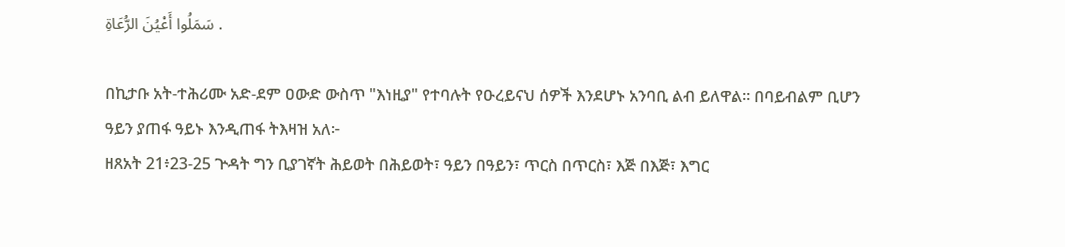سَمَلُوا أَعْيُنَ الرُّعَاةِ .

በኪታቡ አት-ተሕሪሙ አድ-ደም ዐውድ ውስጥ "እነዚያ" የተባሉት የዑረይናህ ሰዎች እንደሆኑ አንባቢ ልብ ይለዋል። በባይብልም ቢሆን ዓይን ያጠፋ ዓይኑ እንዲጠፋ ትእዛዝ አለ፦
ዘጸአት 21፥23-25 ጕዳት ግን ቢያገኛት ሕይወት በሕይወት፣ ዓይን በዓይን፣ ጥርስ በጥርስ፣ እጅ በእጅ፣ እግር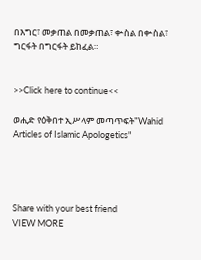በእግር፣ መቃጠል በመቃጠል፣ ቍስል በቍስል፣ ግርፋት በግርፋት ይከፈል።


>>Click here to continue<<

ወሒድ የዕቅበተ ኢሥላም መጣጥፍት"Wahid Articles of Islamic Apologetics"




Share with your best friend
VIEW MORE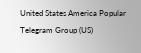United States America Popular Telegram Group (US)